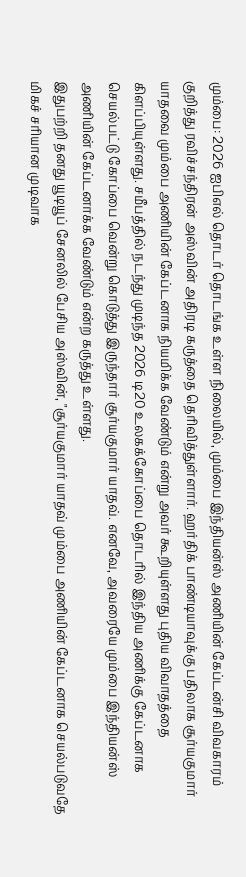மும்பை: 2026 ஐபிஎல் தொடர் தொடங்க உள்ள நிலையில், மும்பை இந்தியன்ஸ் அணியின் கேப்டன்சி விவகாரம் குறித்து ரவிச்சந்திரன் அஸ்வின் அதிரடி கருத்தை தெரிவித்துள்ளார். ஹர்திக் பாண்டியாவுக்கு பதிலாக சூர்யகுமார் யாதவை மும்பை அணியின் கேப்டனாக நியமிக்க வேண்டும் என்று அவர் கூறியுள்ளது புதிய விவாதத்தை கிளப்பியுள்ளது. சமீபத்தில் நடந்து முடிந்த 2026 டி20 உலகக்கோப்பை தொடரில் இந்திய அணிக்கு கேப்டனாக செயல்பட்டு கோப்பை வென்று கொடுத்து இருந்தார் சூர்யகுமார் யாதவ். எனவே, அவரையே மும்பை இந்தியன்ஸ் அணியின் கேப்டனாக்க வேண்டும் என்ற கருத்து உள்ளது.
இதுபற்றி தனது யூடியூப் சேனலில் பேசிய அஸ்வின், "சூர்யகுமார் யாதவ் மும்பை அணியின் கேப்டனாக செயல்படுவதே மிகச் சரியான முடிவாக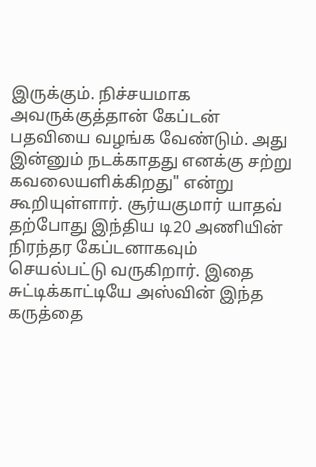இருக்கும். நிச்சயமாக அவருக்குத்தான் கேப்டன் பதவியை வழங்க வேண்டும். அது இன்னும் நடக்காதது எனக்கு சற்று கவலையளிக்கிறது" என்று கூறியுள்ளார். சூர்யகுமார் யாதவ் தற்போது இந்திய டி20 அணியின் நிரந்தர கேப்டனாகவும் செயல்பட்டு வருகிறார். இதை சுட்டிக்காட்டியே அஸ்வின் இந்த கருத்தை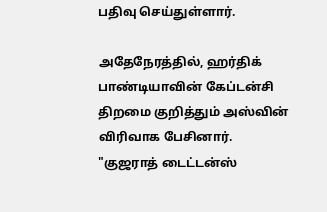பதிவு செய்துள்ளார்.

அதேநேரத்தில், ஹர்திக் பாண்டியாவின் கேப்டன்சி திறமை குறித்தும் அஸ்வின் விரிவாக பேசினார். "குஜராத் டைட்டன்ஸ்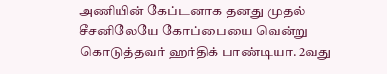அணியின் கேப்டனாக தனது முதல் சீசனிலேயே கோப்பையை வென்று கொடுத்தவர் ஹர்திக் பாண்டியா. 2வது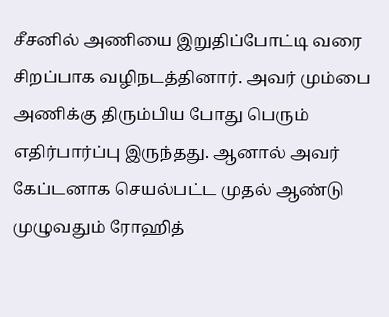சீசனில் அணியை இறுதிப்போட்டி வரை சிறப்பாக வழிநடத்தினார். அவர் மும்பை அணிக்கு திரும்பிய போது பெரும் எதிர்பார்ப்பு இருந்தது. ஆனால் அவர் கேப்டனாக செயல்பட்ட முதல் ஆண்டு முழுவதும் ரோஹித்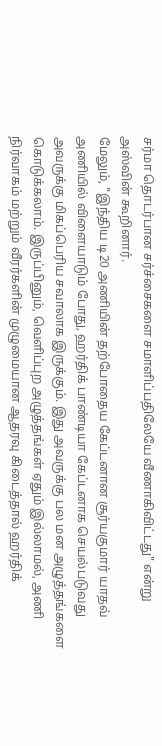சர்மா தொடர்பான சர்ச்சைகளை சமாளிப்பதிலேயே வீணாகிவிட்டது" என்று அஸ்வின் கூறினார்.
மேலும், "இந்திய டி20 அணியின் தற்போதைய கேப்டனான சூர்யகுமார் யாதவ் அணியில் விளையாடும் போது, ஹர்திக் பாண்டியா கேப்டனாக செயல்படுவது அவருக்கு மிகப்பெரிய சவாலாக இருக்கும். இது அவருக்கு பல மன அழுத்தங்களை கொடுக்கலாம். இருப்பினும், வெளிப்புற அழுத்தங்கள் ஏதும் இல்லாமல், அணி நிர்வாகம் மற்றும் வீரர்களின் முழுமையான ஆதரவு கிடைத்தால் ஹர்திக்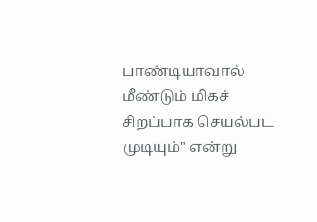பாண்டியாவால் மீண்டும் மிகச் சிறப்பாக செயல்பட முடியும்" என்று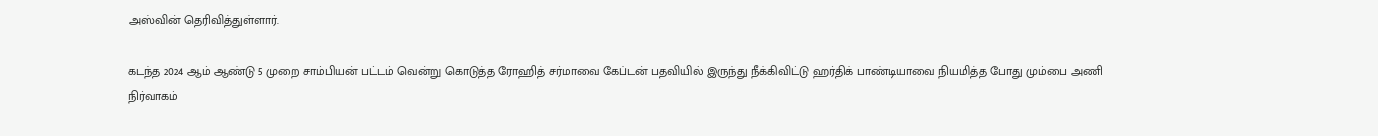அஸ்வின் தெரிவித்துள்ளார்.

கடந்த 2024 ஆம் ஆண்டு 5 முறை சாம்பியன் பட்டம் வென்று கொடுத்த ரோஹித் சர்மாவை கேப்டன் பதவியில் இருந்து நீக்கிவிட்டு ஹர்திக் பாண்டியாவை நியமித்த போது மும்பை அணி நிர்வாகம்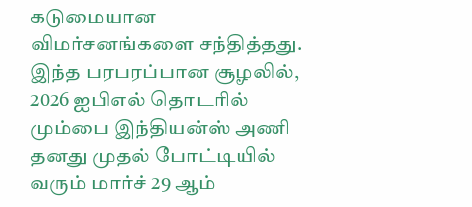கடுமையான விமர்சனங்களை சந்தித்தது. இந்த பரபரப்பான சூழலில், 2026 ஐபிஎல் தொடரில் மும்பை இந்தியன்ஸ் அணி தனது முதல் போட்டியில் வரும் மார்ச் 29 ஆம்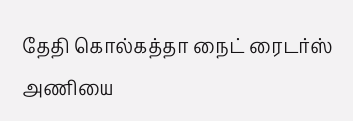தேதி கொல்கத்தா நைட் ரைடர்ஸ் அணியை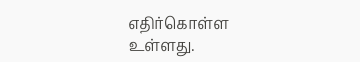எதிர்கொள்ள உள்ளது.